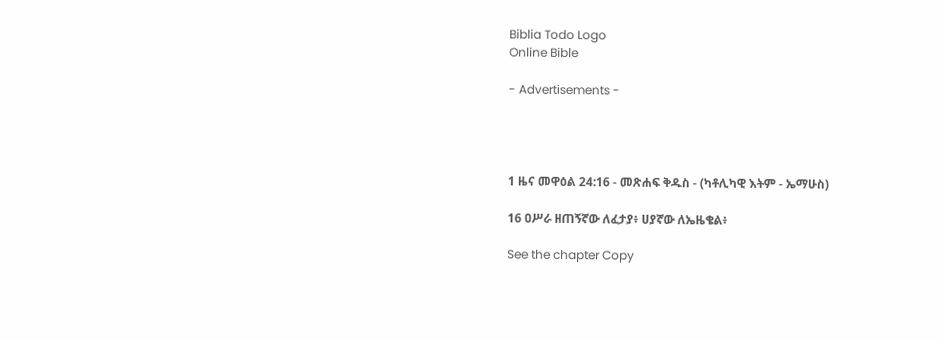Biblia Todo Logo
Online Bible

- Advertisements -




1 ዜና መዋዕል 24:16 - መጽሐፍ ቅዱስ - (ካቶሊካዊ እትም - ኤማሁስ)

16 ዐሥራ ዘጠኝኛው ለፈታያ፥ ሀያኛው ለኤዜቄል፥

See the chapter Copy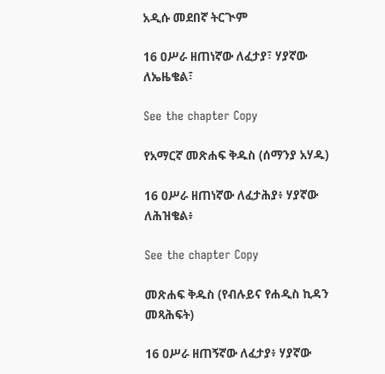አዲሱ መደበኛ ትርጒም

16 ዐሥራ ዘጠነኛው ለፈታያ፣ ሃያኛው ለኤዜቄል፣

See the chapter Copy

የአማርኛ መጽሐፍ ቅዱስ (ሰማንያ አሃዱ)

16 ዐሥራ ዘጠነኛው ለፈታሕያ፥ ሃያኛው ለሕዝቄል፥

See the chapter Copy

መጽሐፍ ቅዱስ (የብሉይና የሐዲስ ኪዳን መጻሕፍት)

16 ዐሥራ ዘጠኝኛው ለፈታያ፥ ሃያኛው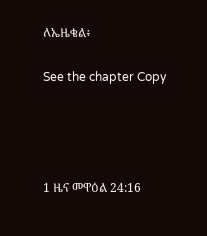ለኤዜቄል፥

See the chapter Copy




1 ዜና መዋዕል 24:16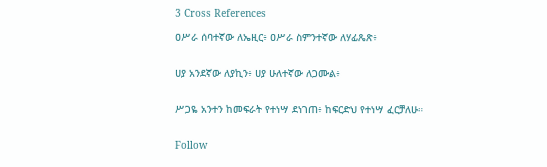3 Cross References

ዐሥራ ሰባተኛው ለኤዚር፥ ዐሥራ ስምንተኛው ለሃፊጼጽ፥


ሀያ አንደኛው ለያኪን፥ ሀያ ሁለተኛው ለጋሙል፥


ሥጋዬ አንተን ከመፍራት የተነሣ ደነገጠ፥ ከፍርድህ የተነሣ ፈርቻለሁ።


Follow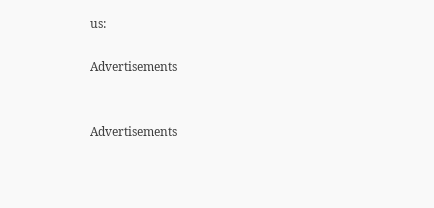us:

Advertisements


Advertisements